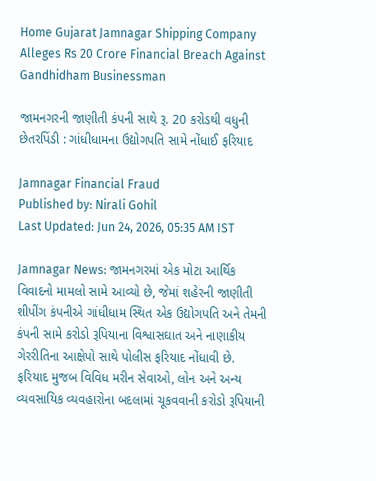Home Gujarat Jamnagar Shipping Company Alleges Rs 20 Crore Financial Breach Against Gandhidham Businessman

જામનગરની જાણીતી કંપની સાથે રૂ. 20 કરોડથી વધુની છેતરપિંડી : ગાંધીધામના ઉદ્યોગપતિ સામે નોંધાઈ ફરિયાદ

Jamnagar Financial Fraud
Published by: Nirali Gohil
Last Updated: Jun 24, 2026, 05:35 AM IST

Jamnagar News: જામનગરમાં એક મોટા આર્થિક વિવાદનો મામલો સામે આવ્યો છે, જેમાં શહેરની જાણીતી શીપીંગ કંપનીએ ગાંધીધામ સ્થિત એક ઉદ્યોગપતિ અને તેમની કંપની સામે કરોડો રૂપિયાના વિશ્વાસઘાત અને નાણાકીય ગેરરીતિના આક્ષેપો સાથે પોલીસ ફરિયાદ નોંધાવી છે. ફરિયાદ મુજબ વિવિધ મરીન સેવાઓ, લોન અને અન્ય વ્યવસાયિક વ્યવહારોના બદલામાં ચૂકવવાની કરોડો રૂપિયાની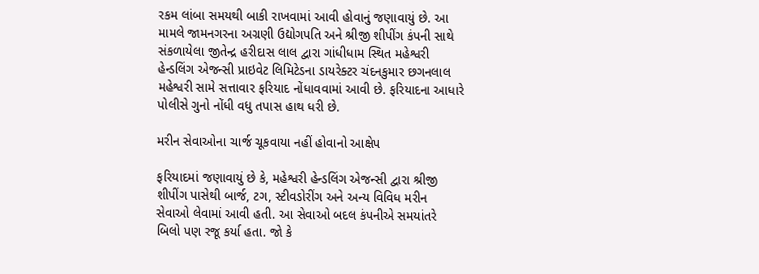રકમ લાંબા સમયથી બાકી રાખવામાં આવી હોવાનું જણાવાયું છે. આ મામલે જામનગરના અગ્રણી ઉદ્યોગપતિ અને શ્રીજી શીપીંગ કંપની સાથે સંકળાયેલા જીતેન્દ્ર હરીદાસ લાલ દ્વારા ગાંધીધામ સ્થિત મહેશ્વરી હેન્ડલિંગ એજન્સી પ્રાઇવેટ લિમિટેડના ડાયરેક્ટર ચંદનકુમાર છગનલાલ મહેશ્વરી સામે સત્તાવાર ફરિયાદ નોંધાવવામાં આવી છે. ફરિયાદના આધારે પોલીસે ગુનો નોંધી વધુ તપાસ હાથ ધરી છે.

મરીન સેવાઓના ચાર્જ ચૂકવાયા નહીં હોવાનો આક્ષેપ

ફરિયાદમાં જણાવાયું છે કે, મહેશ્વરી હેન્ડલિંગ એજન્સી દ્વારા શ્રીજી શીપીંગ પાસેથી બાર્જ, ટગ, સ્ટીવડોરીંગ અને અન્ય વિવિધ મરીન સેવાઓ લેવામાં આવી હતી. આ સેવાઓ બદલ કંપનીએ સમયાંતરે બિલો પણ રજૂ કર્યા હતા. જો કે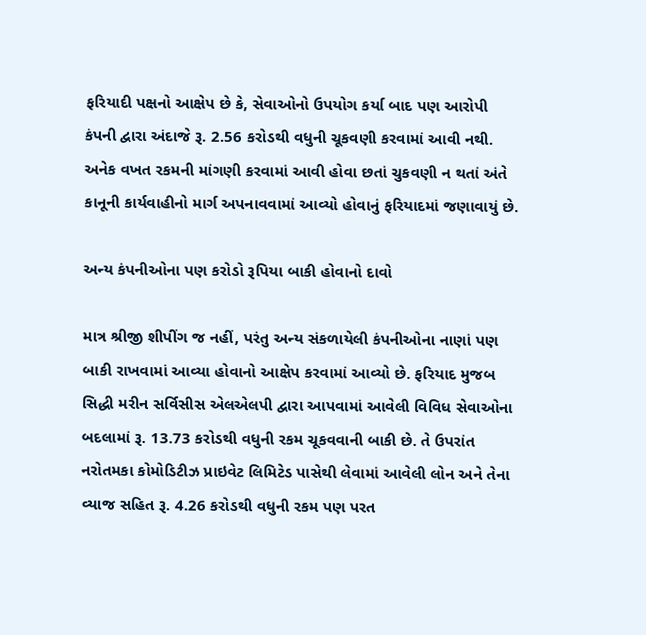ફરિયાદી પક્ષનો આક્ષેપ છે કે, સેવાઓનો ઉપયોગ કર્યા બાદ પણ આરોપી કંપની દ્વારા અંદાજે રૂ. 2.56 કરોડથી વધુની ચૂકવણી કરવામાં આવી નથી. અનેક વખત રકમની માંગણી કરવામાં આવી હોવા છતાં ચુકવણી ન થતાં અંતે કાનૂની કાર્યવાહીનો માર્ગ અપનાવવામાં આવ્યો હોવાનું ફરિયાદમાં જણાવાયું છે.

અન્ય કંપનીઓના પણ કરોડો રૂપિયા બાકી હોવાનો દાવો

માત્ર શ્રીજી શીપીંગ જ નહીં, પરંતુ અન્ય સંકળાયેલી કંપનીઓના નાણાં પણ બાકી રાખવામાં આવ્યા હોવાનો આક્ષેપ કરવામાં આવ્યો છે. ફરિયાદ મુજબ સિદ્ધી મરીન સર્વિસીસ એલએલપી દ્વારા આપવામાં આવેલી વિવિધ સેવાઓના બદલામાં રૂ. 13.73 કરોડથી વધુની રકમ ચૂકવવાની બાકી છે. તે ઉપરાંત નરોતમકા કોમોડિટીઝ પ્રાઇવેટ લિમિટેડ પાસેથી લેવામાં આવેલી લોન અને તેના વ્યાજ સહિત રૂ. 4.26 કરોડથી વધુની રકમ પણ પરત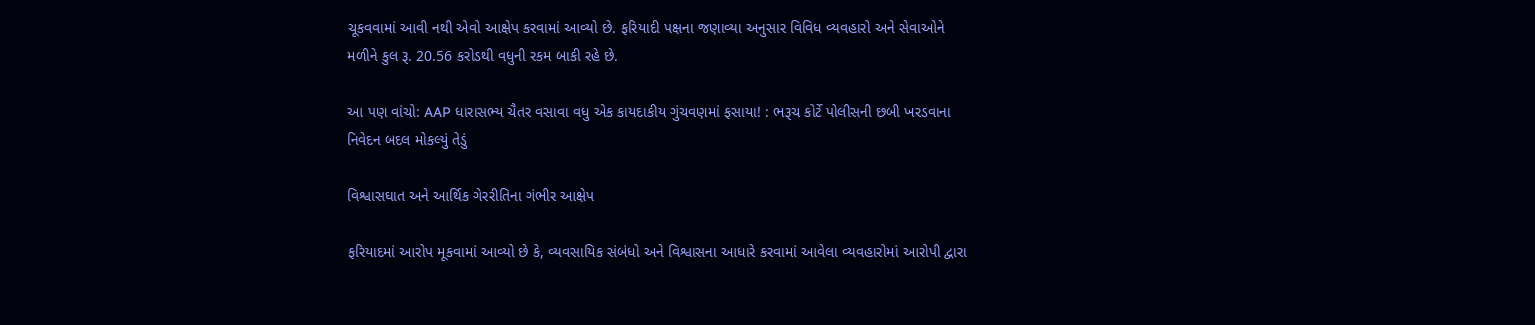ચૂકવવામાં આવી નથી એવો આક્ષેપ કરવામાં આવ્યો છે. ફરિયાદી પક્ષના જણાવ્યા અનુસાર વિવિધ વ્યવહારો અને સેવાઓને મળીને કુલ રૂ. 20.56 કરોડથી વધુની રકમ બાકી રહે છે.

આ પણ વાંચો: AAP ધારાસભ્ય ચૈતર વસાવા વધુ એક કાયદાકીય ગુંચવણમાં ફસાયા! : ભરૂચ કોર્ટે પોલીસની છબી ખરડવાના નિવેદન બદલ મોકલ્યું તેડું

વિશ્વાસઘાત અને આર્થિક ગેરરીતિના ગંભીર આક્ષેપ

ફરિયાદમાં આરોપ મૂકવામાં આવ્યો છે કે, વ્યવસાયિક સંબંધો અને વિશ્વાસના આધારે કરવામાં આવેલા વ્યવહારોમાં આરોપી દ્વારા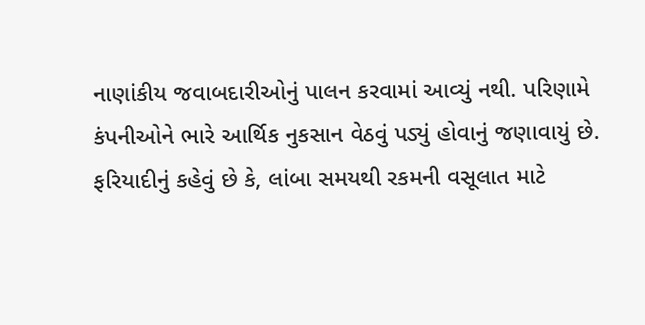નાણાંકીય જવાબદારીઓનું પાલન કરવામાં આવ્યું નથી. પરિણામે કંપનીઓને ભારે આર્થિક નુકસાન વેઠવું પડ્યું હોવાનું જણાવાયું છે. ફરિયાદીનું કહેવું છે કે, લાંબા સમયથી રકમની વસૂલાત માટે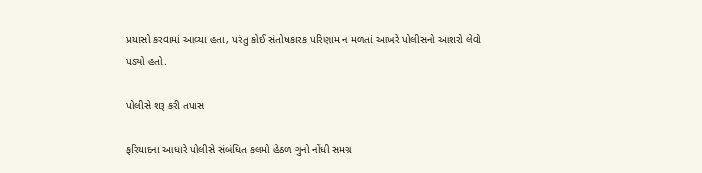પ્રયાસો કરવામાં આવ્યા હતા, પરંતુ કોઈ સંતોષકારક પરિણામ ન મળતાં આખરે પોલીસનો આશરો લેવો પડ્યો હતો.

પોલીસે શરૂ કરી તપાસ

ફરિયાદના આધારે પોલીસે સંબંધિત કલમો હેઠળ ગુનો નોંધી સમગ્ર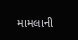મામલાની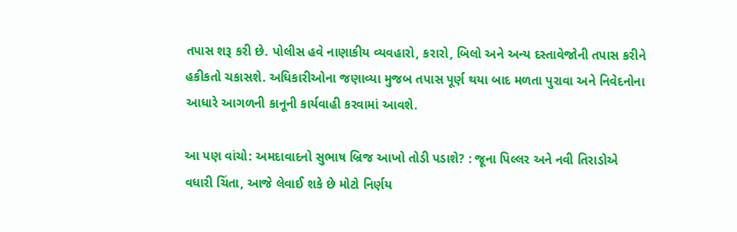તપાસ શરૂ કરી છે. પોલીસ હવે નાણાકીય વ્યવહારો, કરારો, બિલો અને અન્ય દસ્તાવેજોની તપાસ કરીને હકીકતો ચકાસશે. અધિકારીઓના જણાવ્યા મુજબ તપાસ પૂર્ણ થયા બાદ મળતા પુરાવા અને નિવેદનોના આધારે આગળની કાનૂની કાર્યવાહી કરવામાં આવશે.

આ પણ વાંચો: અમદાવાદનો સુભાષ બ્રિજ આખો તોડી પડાશે? : જૂના પિલ્લર અને નવી તિરાડોએ વધારી ચિંતા, આજે લેવાઈ શકે છે મોટો નિર્ણય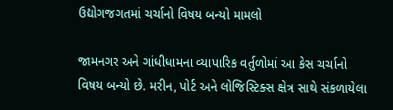ઉદ્યોગજગતમાં ચર્ચાનો વિષય બન્યો મામલો

જામનગર અને ગાંધીધામના વ્યાપારિક વર્તુળોમાં આ કેસ ચર્ચાનો વિષય બન્યો છે. મરીન, પોર્ટ અને લોજિસ્ટિક્સ ક્ષેત્ર સાથે સંકળાયેલા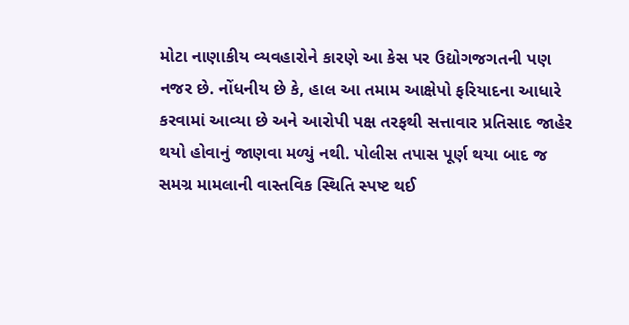મોટા નાણાકીય વ્યવહારોને કારણે આ કેસ પર ઉદ્યોગજગતની પણ નજર છે. નોંધનીય છે કે, હાલ આ તમામ આક્ષેપો ફરિયાદના આધારે કરવામાં આવ્યા છે અને આરોપી પક્ષ તરફથી સત્તાવાર પ્રતિસાદ જાહેર થયો હોવાનું જાણવા મળ્યું નથી. પોલીસ તપાસ પૂર્ણ થયા બાદ જ સમગ્ર મામલાની વાસ્તવિક સ્થિતિ સ્પષ્ટ થઈ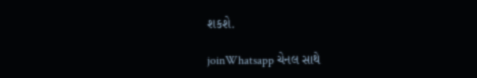શકશે.

joinWhatsapp ચેનલ સાથે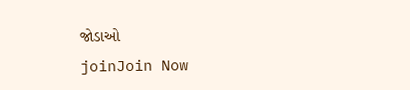જોડાઓ
joinJoin Now